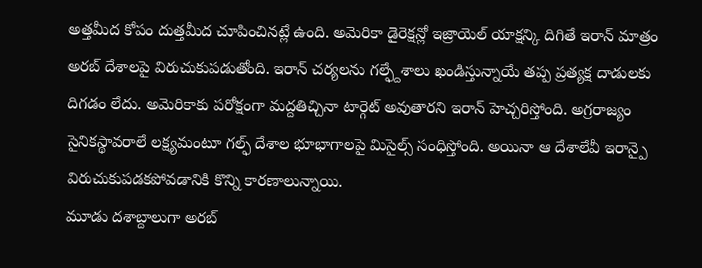అత్తమీద కోపం దుత్తమీద చూపించినట్లే ఉంది. అమెరికా డైరెక్షన్లో ఇజ్రాయెల్ యాక్షన్కి దిగితే ఇరాన్ మాత్రం అరబ్ దేశాలపై విరుచుకుపడుతోంది. ఇరాన్ చర్యలను గల్ఫ్దేశాలు ఖండిస్తున్నాయే తప్ప ప్రత్యక్ష దాడులకు దిగడం లేదు. అమెరికాకు పరోక్షంగా మద్దతిచ్చినా టార్గెట్ అవుతారని ఇరాన్ హెచ్చరిస్తోంది. అగ్రరాజ్యం సైనికస్థావరాలే లక్ష్యమంటూ గల్ఫ్ దేశాల భూభాగాలపై మిసైల్స్ సంధిస్తోంది. అయినా ఆ దేశాలేవీ ఇరాన్పై విరుచుకుపడకపోవడానికి కొన్ని కారణాలున్నాయి.
మూడు దశాబ్దాలుగా అరబ్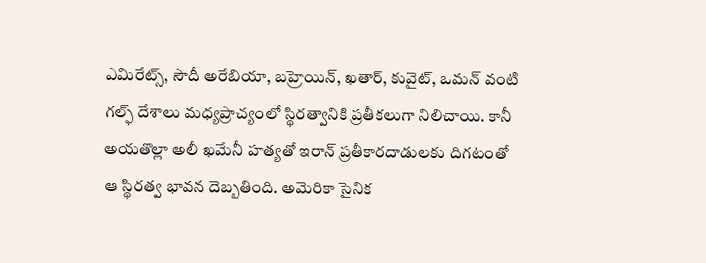ఎమిరేట్స్, సౌదీ అరేబియా, బహ్రెయిన్, ఖతార్, కువైట్, ఒమన్ వంటి గల్ఫ్ దేశాలు మధ్యప్రాచ్యంలో స్థిరత్వానికి ప్రతీకలుగా నిలిచాయి. కానీ అయతొల్లా అలీ ఖమేనీ హత్యతో ఇరాన్ ప్రతీకారదాడులకు దిగటంతో ఆ స్థిరత్వ భావన దెబ్బతింది. అమెరికా సైనిక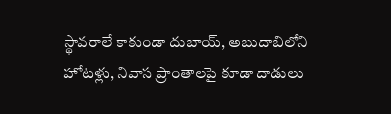స్థావరాలే కాకుండా దుబాయ్, అబుదాబిలోని హోటళ్లు, నివాస ప్రాంతాలపై కూడా దాడులు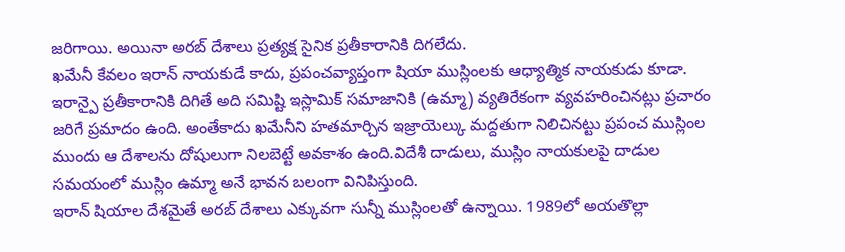జరిగాయి. అయినా అరబ్ దేశాలు ప్రత్యక్ష సైనిక ప్రతీకారానికి దిగలేదు.
ఖమేనీ కేవలం ఇరాన్ నాయకుడే కాదు, ప్రపంచవ్యాప్తంగా షియా ముస్లింలకు ఆధ్యాత్మిక నాయకుడు కూడా. ఇరాన్పై ప్రతీకారానికి దిగితే అది సమిష్టి ఇస్లామిక్ సమాజానికి (ఉమ్మా) వ్యతిరేకంగా వ్యవహరించినట్లు ప్రచారం జరిగే ప్రమాదం ఉంది. అంతేకాదు ఖమేనీని హతమార్చిన ఇజ్రాయెల్కు మద్దతుగా నిలిచినట్టు ప్రపంచ ముస్లింల ముందు ఆ దేశాలను దోషులుగా నిలబెట్టే అవకాశం ఉంది.విదేశీ దాడులు, ముస్లిం నాయకులపై దాడుల సమయంలో ముస్లిం ఉమ్మా అనే భావన బలంగా వినిపిస్తుంది.
ఇరాన్ షియాల దేశమైతే అరబ్ దేశాలు ఎక్కువగా సున్నీ ముస్లింలతో ఉన్నాయి. 1989లో అయతొల్లా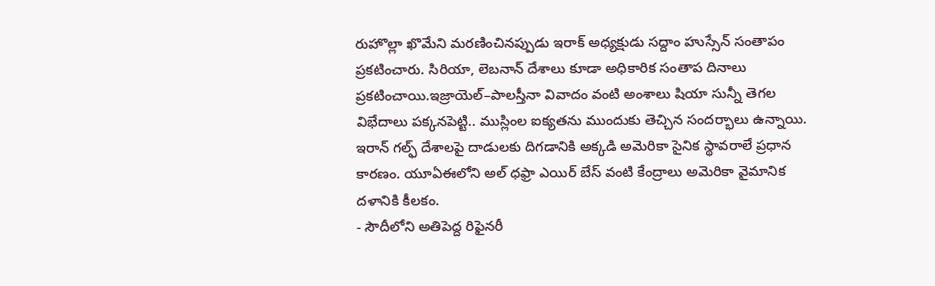రుహొల్లా ఖొమేని మరణించినప్పుడు ఇరాక్ అధ్యక్షుడు సద్దాం హుస్సేన్ సంతాపం ప్రకటించారు. సిరియా, లెబనాన్ దేశాలు కూడా అధికారిక సంతాప దినాలు ప్రకటించాయి.ఇజ్రాయెల్–పాలస్తీనా వివాదం వంటి అంశాలు షియా సున్నీ తెగల విభేదాలు పక్కనపెట్టి.. ముస్లింల ఐక్యతను ముందుకు తెచ్చిన సందర్భాలు ఉన్నాయి. ఇరాన్ గల్ఫ్ దేశాలపై దాడులకు దిగడానికి అక్కడి అమెరికా సైనిక స్థావరాలే ప్రధాన కారణం. యూఏఈలోని అల్ ధఫ్రా ఎయిర్ బేస్ వంటి కేంద్రాలు అమెరికా వైమానిక దళానికి కీలకం.
- సౌదీలోని అతిపెద్ద రిఫైనరీ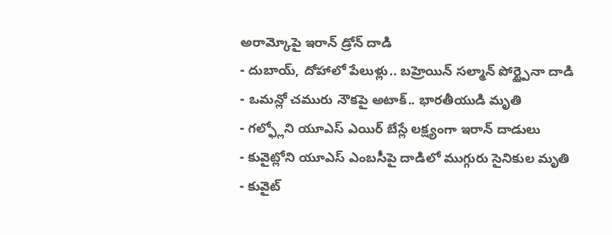అరామ్కోపై ఇరాన్ డ్రోన్ దాడి
- దుబాయ్, దోహాలో పేలుళ్లు.. బహ్రెయిన్ సల్మాన్ పోర్ట్పైనా దాడి
- ఒమన్లో చమురు నౌకపై అటాక్.. భారతీయుడి మృతి
- గల్ఫ్లోని యూఎస్ ఎయిర్ బేస్లే లక్ష్యంగా ఇరాన్ దాడులు
- కువైట్లోని యూఎస్ ఎంబసీపై దాడిలో ముగ్గురు సైనికుల మృతి
- కువైట్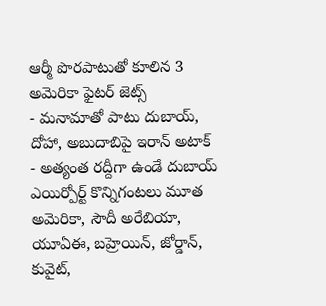ఆర్మీ పొరపాటుతో కూలిన 3 అమెరికా ఫైటర్ జెట్స్
- మనామాతో పాటు దుబాయ్, దోహా, అబుదాబిపై ఇరాన్ అటాక్
- అత్యంత రద్దీగా ఉండే దుబాయ్ ఎయిర్పోర్ట్ కొన్నిగంటలు మూత
అమెరికా, సౌదీ అరేబియా, యూఏఈ, బహ్రెయిన్, జోర్డాన్, కువైట్,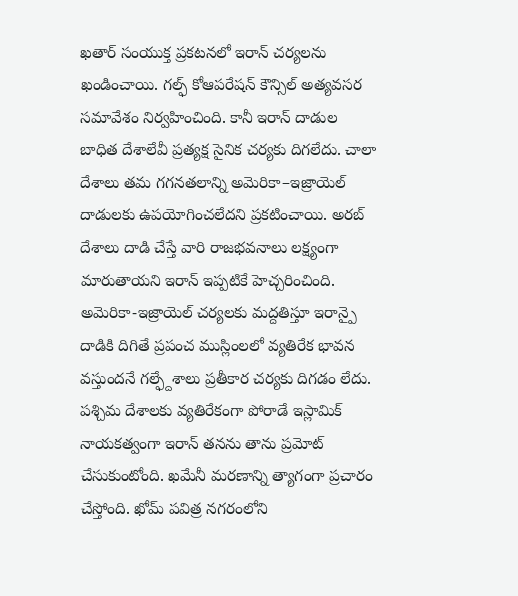ఖతార్ సంయుక్త ప్రకటనలో ఇరాన్ చర్యలను ఖండించాయి. గల్ఫ్ కోఆపరేషన్ కౌన్సిల్ అత్యవసర సమావేశం నిర్వహించింది. కానీ ఇరాన్ దాడుల బాధిత దేశాలేవీ ప్రత్యక్ష సైనిక చర్యకు దిగలేదు. చాలా దేశాలు తమ గగనతలాన్ని అమెరికా–ఇజ్రాయెల్ దాడులకు ఉపయోగించలేదని ప్రకటించాయి. అరబ్ దేశాలు దాడి చేస్తే వారి రాజభవనాలు లక్ష్యంగా మారుతాయని ఇరాన్ ఇప్పటికే హెచ్చరించింది. అమెరికా-ఇజ్రాయెల్ చర్యలకు మద్దతిస్తూ ఇరాన్పై దాడికి దిగితే ప్రపంచ ముస్లింలలో వ్యతిరేక భావన వస్తుందనే గల్ఫ్దేశాలు ప్రతీకార చర్యకు దిగడం లేదు.
పశ్చిమ దేశాలకు వ్యతిరేకంగా పోరాడే ఇస్లామిక్ నాయకత్వంగా ఇరాన్ తనను తాను ప్రమోట్ చేసుకుంటోంది. ఖమేనీ మరణాన్ని త్యాగంగా ప్రచారం చేస్తోంది. ఖోమ్ పవిత్ర నగరంలోని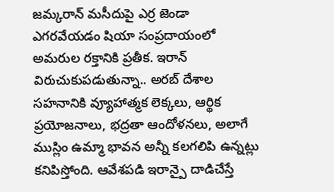జమ్కరాన్ మసీదుపై ఎర్ర జెండా ఎగరవేయడం షియా సంప్రదాయంలో అమరుల రక్తానికి ప్రతీక. ఇరాన్ విరుచుకుపడుతున్నా.. అరబ్ దేశాల సహనానికి వ్యూహాత్మక లెక్కలు, ఆర్థిక ప్రయోజనాలు, భద్రతా ఆందోళనలు, అలాగే ముస్లిం ఉమ్మా భావన అన్నీ కలగలిపి ఉన్నట్లు కనిపిస్తోంది. ఆవేశపడి ఇరాన్పై దాడిచేస్తే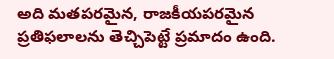అది మతపరమైన, రాజకీయపరమైన ప్రతిఫలాలను తెచ్చిపెట్టే ప్రమాదం ఉంది.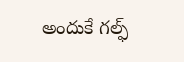అందుకే గల్ఫ్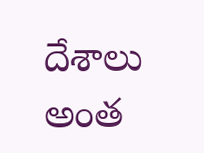దేశాలు అంత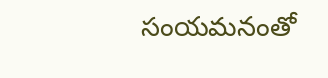సంయమనంతో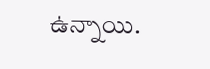ఉన్నాయి.